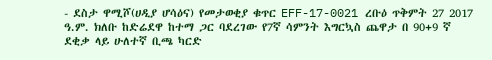- ደስታ ዋሚሾ(ሀዲያ ሆሳዕና) የመታወቂያ ቁጥር EFF-17-0021 ረቡዕ ጥቅምት 27 2017 ዓ.ም. ክለቡ ከድሬደዋ ከተማ ጋር ባደረገው የ7ኛ ሳምንት እግርኳስ ጨዋታ በ 90+9 ኛ ደቂቃ ላይ ሁለተኛ ቢጫ ካርድ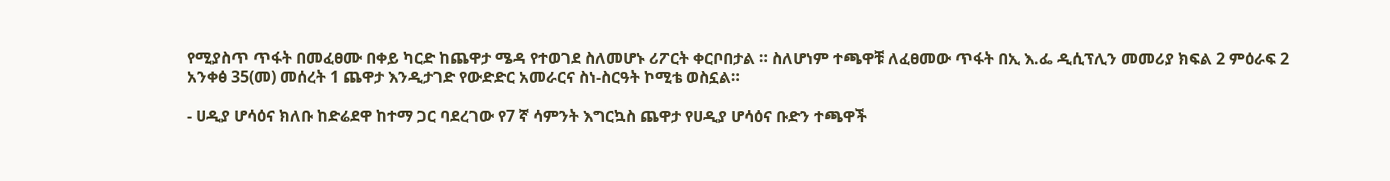የሚያስጥ ጥፋት በመፈፀሙ በቀይ ካርድ ከጨዋታ ሜዳ የተወገደ ስለመሆኑ ሪፖርት ቀርቦበታል ። ስለሆነም ተጫዋቹ ለፈፀመው ጥፋት በኢ እ.ፌ ዲሲፕሊን መመሪያ ክፍል 2 ምዕራፍ 2 አንቀፅ 35(መ) መሰረት 1 ጨዋታ እንዲታገድ የውድድር አመራርና ስነ-ስርዓት ኮሚቴ ወስኗል።

- ሀዲያ ሆሳዕና ክለቡ ከድሬደዋ ከተማ ጋር ባደረገው የ7 ኛ ሳምንት እግርኳስ ጨዋታ የሀዲያ ሆሳዕና ቡድን ተጫዋች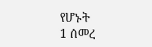የሆኑት
1 ሰመረ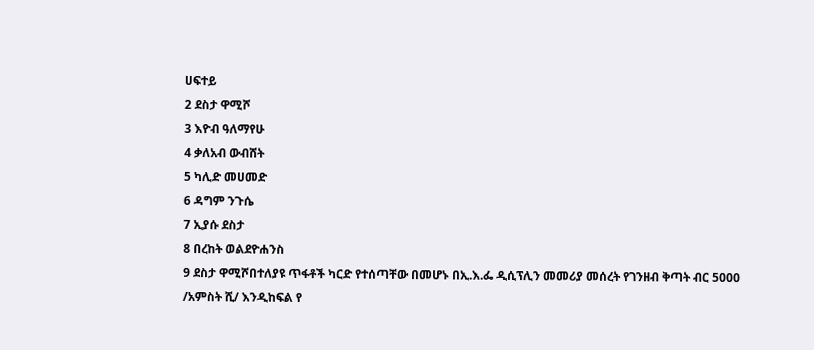ሀፍተይ
2 ደስታ ዋሚሾ
3 እዮብ ዓለማየሁ
4 ቃለአብ ውብሸት
5 ካሊድ መሀመድ
6 ዳግም ንጉሴ
7 ኢያሱ ደስታ
8 በረከት ወልደዮሐንስ
9 ደስታ ዋሚሾበተለያዩ ጥፋቶች ካርድ የተሰጣቸው በመሆኑ በኢ.እ.ፌ ዲሲፕሊን መመሪያ መሰረት የገንዘብ ቅጣት ብር 5000 /አምስት ሺ/ እንዲከፍል የ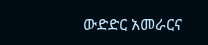ውድድር አመራርና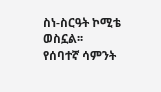ስነ-ስርዓት ኮሚቴ ወስኗል፡፡
የሰባተኛ ሳምንት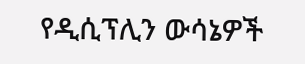የዲሲፕሊን ውሳኔዎች